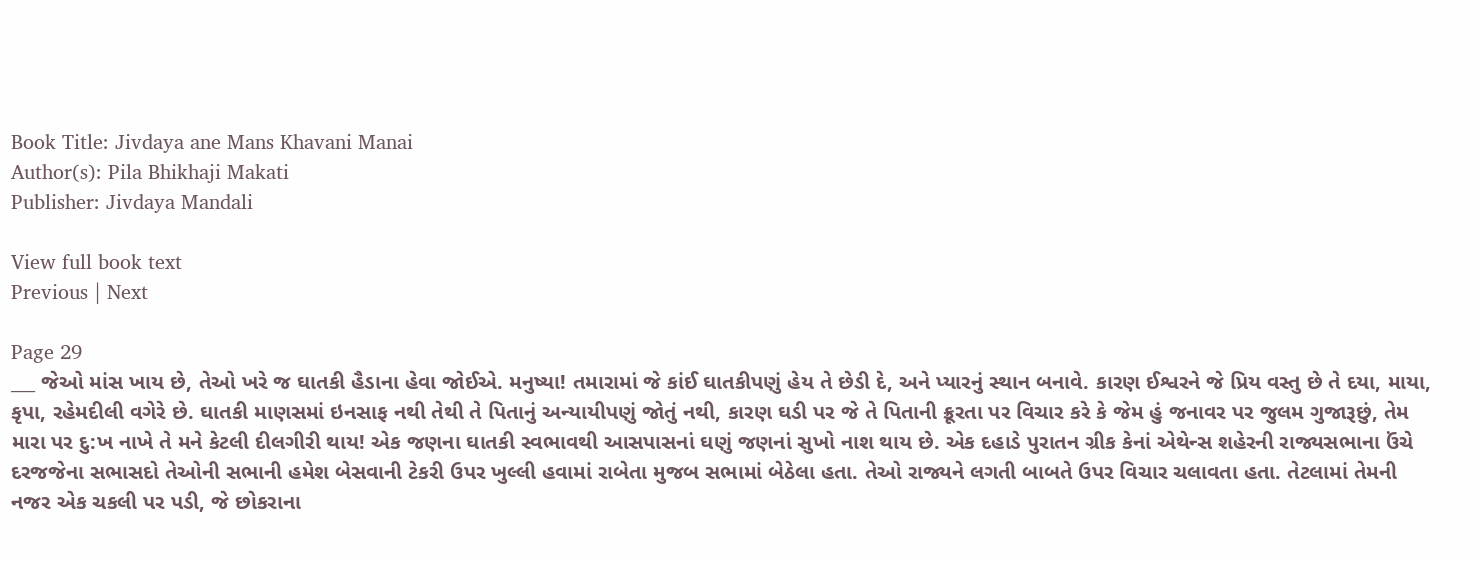Book Title: Jivdaya ane Mans Khavani Manai
Author(s): Pila Bhikhaji Makati
Publisher: Jivdaya Mandali

View full book text
Previous | Next

Page 29
___ જેઓ માંસ ખાય છે, તેઓ ખરે જ ઘાતકી હૈડાના હેવા જોઈએ. મનુષ્યા! તમારામાં જે કાંઈ ઘાતકીપણું હેય તે છેડી દે, અને પ્યારનું સ્થાન બનાવે. કારણ ઈશ્વરને જે પ્રિય વસ્તુ છે તે દયા, માયા, કૃપા, રહેમદીલી વગેરે છે. ઘાતકી માણસમાં ઇનસાફ નથી તેથી તે પિતાનું અન્યાયીપણું જોતું નથી, કારણ ઘડી પર જે તે પિતાની ક્રૂરતા પર વિચાર કરે કે જેમ હું જનાવર પર જુલમ ગુજારૂછું, તેમ મારા પર દુ:ખ નાખે તે મને કેટલી દીલગીરી થાય! એક જણના ઘાતકી સ્વભાવથી આસપાસનાં ઘણું જણનાં સુખો નાશ થાય છે. એક દહાડે પુરાતન ગ્રીક કેનાં એથેન્સ શહેરની રાજ્યસભાના ઉંચે દરજજેના સભાસદો તેઓની સભાની હમેશ બેસવાની ટેકરી ઉપર ખુલ્લી હવામાં રાબેતા મુજબ સભામાં બેઠેલા હતા. તેઓ રાજ્યને લગતી બાબતે ઉપર વિચાર ચલાવતા હતા. તેટલામાં તેમની નજર એક ચકલી પર પડી, જે છોકરાના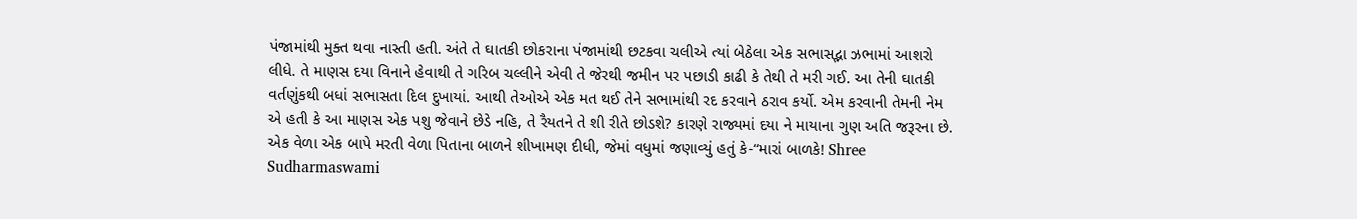પંજામાંથી મુક્ત થવા નાસ્તી હતી. અંતે તે ઘાતકી છોકરાના પંજામાંથી છટકવા ચલીએ ત્યાં બેઠેલા એક સભાસદ્ભા ઝભામાં આશરો લીધે. તે માણસ દયા વિનાને હેવાથી તે ગરિબ ચલ્લીને એવી તે જેરથી જમીન પર પછાડી કાઢી કે તેથી તે મરી ગઈ. આ તેની ઘાતકી વર્તણુંકથી બધાં સભાસતા દિલ દુખાયાં. આથી તેઓએ એક મત થઈ તેને સભામાંથી રદ કરવાને ઠરાવ કર્યો. એમ કરવાની તેમની નેમ એ હતી કે આ માણસ એક પશુ જેવાને છેડે નહિ, તે રૈયતને તે શી રીતે છોડશે? કારણે રાજ્યમાં દયા ને માયાના ગુણ અતિ જરૂરના છે. એક વેળા એક બાપે મરતી વેળા પિતાના બાળને શીખામણ દીધી, જેમાં વધુમાં જણાવ્યું હતું કે-“મારાં બાળકે! Shree Sudharmaswami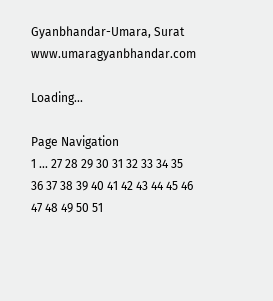Gyanbhandar-Umara, Surat www.umaragyanbhandar.com

Loading...

Page Navigation
1 ... 27 28 29 30 31 32 33 34 35 36 37 38 39 40 41 42 43 44 45 46 47 48 49 50 51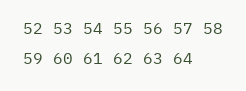52 53 54 55 56 57 58 59 60 61 62 63 64